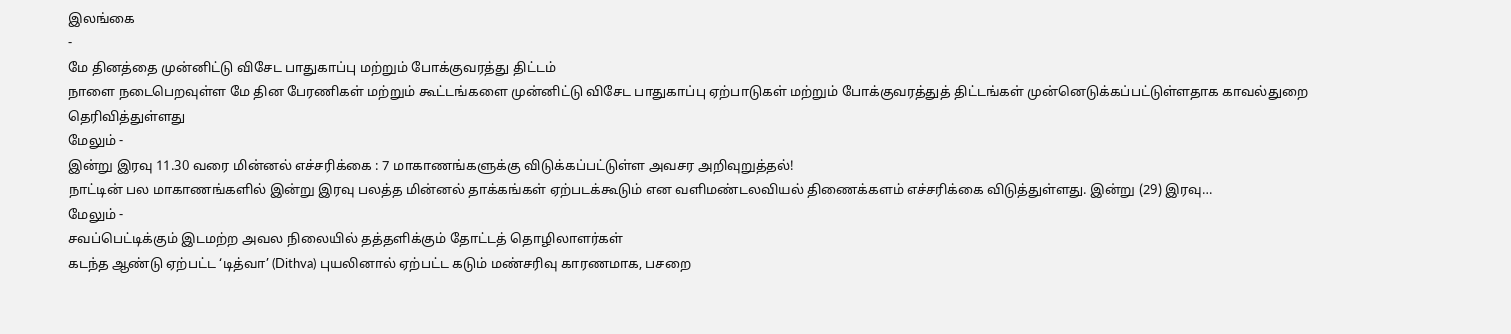இலங்கை
-
மே தினத்தை முன்னிட்டு விசேட பாதுகாப்பு மற்றும் போக்குவரத்து திட்டம்
நாளை நடைபெறவுள்ள மே தின பேரணிகள் மற்றும் கூட்டங்களை முன்னிட்டு விசேட பாதுகாப்பு ஏற்பாடுகள் மற்றும் போக்குவரத்துத் திட்டங்கள் முன்னெடுக்கப்பட்டுள்ளதாக காவல்துறை தெரிவித்துள்ளது
மேலும் -
இன்று இரவு 11.30 வரை மின்னல் எச்சரிக்கை : 7 மாகாணங்களுக்கு விடுக்கப்பட்டுள்ள அவசர அறிவுறுத்தல்!
நாட்டின் பல மாகாணங்களில் இன்று இரவு பலத்த மின்னல் தாக்கங்கள் ஏற்படக்கூடும் என வளிமண்டலவியல் திணைக்களம் எச்சரிக்கை விடுத்துள்ளது. இன்று (29) இரவு…
மேலும் -
சவப்பெட்டிக்கும் இடமற்ற அவல நிலையில் தத்தளிக்கும் தோட்டத் தொழிலாளர்கள்
கடந்த ஆண்டு ஏற்பட்ட ‘டித்வா’ (Dithva) புயலினால் ஏற்பட்ட கடும் மண்சரிவு காரணமாக, பசறை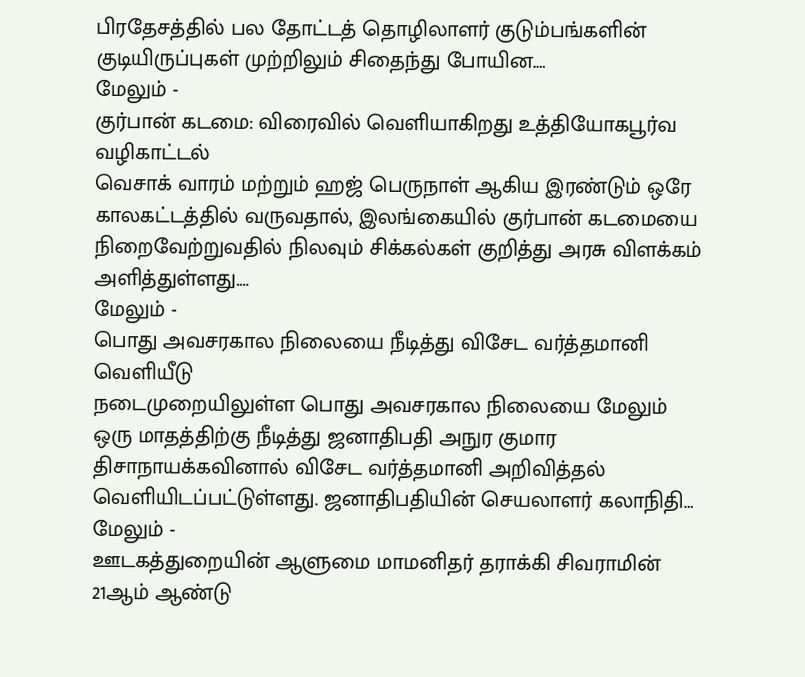பிரதேசத்தில் பல தோட்டத் தொழிலாளர் குடும்பங்களின் குடியிருப்புகள் முற்றிலும் சிதைந்து போயின.…
மேலும் -
குர்பான் கடமை: விரைவில் வெளியாகிறது உத்தியோகபூர்வ வழிகாட்டல்
வெசாக் வாரம் மற்றும் ஹஜ் பெருநாள் ஆகிய இரண்டும் ஒரே காலகட்டத்தில் வருவதால், இலங்கையில் குர்பான் கடமையை நிறைவேற்றுவதில் நிலவும் சிக்கல்கள் குறித்து அரசு விளக்கம் அளித்துள்ளது.…
மேலும் -
பொது அவசரகால நிலையை நீடித்து விசேட வர்த்தமானி வெளியீடு
நடைமுறையிலுள்ள பொது அவசரகால நிலையை மேலும் ஒரு மாதத்திற்கு நீடித்து ஜனாதிபதி அநுர குமார திசாநாயக்கவினால் விசேட வர்த்தமானி அறிவித்தல் வெளியிடப்பட்டுள்ளது. ஜனாதிபதியின் செயலாளர் கலாநிதி…
மேலும் -
ஊடகத்துறையின் ஆளுமை மாமனிதர் தராக்கி சிவராமின் 21ஆம் ஆண்டு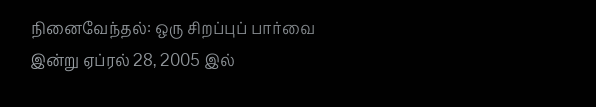நினைவேந்தல்: ஒரு சிறப்புப் பார்வை
இன்று ஏப்ரல் 28, 2005 இல்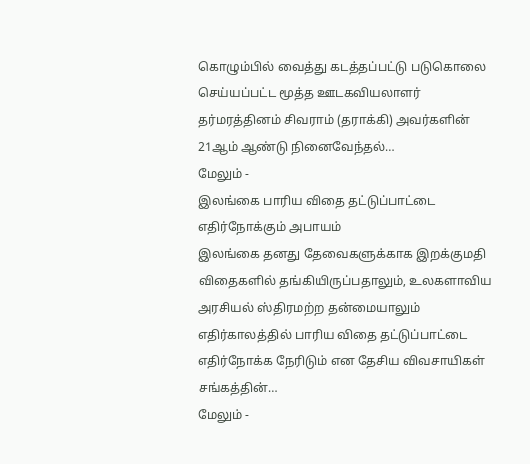கொழும்பில் வைத்து கடத்தப்பட்டு படுகொலை செய்யப்பட்ட மூத்த ஊடகவியலாளர் தர்மரத்தினம் சிவராம் (தராக்கி) அவர்களின் 21ஆம் ஆண்டு நினைவேந்தல்…
மேலும் -
இலங்கை பாரிய விதை தட்டுப்பாட்டை எதிர்நோக்கும் அபாயம்
இலங்கை தனது தேவைகளுக்காக இறக்குமதி விதைகளில் தங்கியிருப்பதாலும், உலகளாவிய அரசியல் ஸ்திரமற்ற தன்மையாலும் எதிர்காலத்தில் பாரிய விதை தட்டுப்பாட்டை எதிர்நோக்க நேரிடும் என தேசிய விவசாயிகள் சங்கத்தின்…
மேலும் -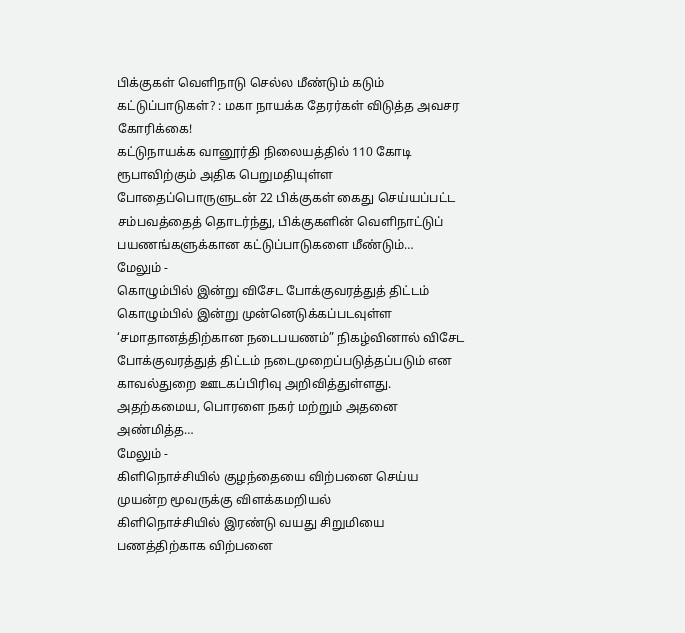பிக்குகள் வெளிநாடு செல்ல மீண்டும் கடும் கட்டுப்பாடுகள்? : மகா நாயக்க தேரர்கள் விடுத்த அவசர கோரிக்கை!
கட்டுநாயக்க வானூர்தி நிலையத்தில் 110 கோடி ரூபாவிற்கும் அதிக பெறுமதியுள்ள போதைப்பொருளுடன் 22 பிக்குகள் கைது செய்யப்பட்ட சம்பவத்தைத் தொடர்ந்து, பிக்குகளின் வெளிநாட்டுப் பயணங்களுக்கான கட்டுப்பாடுகளை மீண்டும்…
மேலும் -
கொழும்பில் இன்று விசேட போக்குவரத்துத் திட்டம்
கொழும்பில் இன்று முன்னெடுக்கப்படவுள்ள ‘சமாதானத்திற்கான நடைபயணம்” நிகழ்வினால் விசேட போக்குவரத்துத் திட்டம் நடைமுறைப்படுத்தப்படும் என காவல்துறை ஊடகப்பிரிவு அறிவித்துள்ளது. அதற்கமைய, பொரளை நகர் மற்றும் அதனை அண்மித்த…
மேலும் -
கிளிநொச்சியில் குழந்தையை விற்பனை செய்ய முயன்ற மூவருக்கு விளக்கமறியல்
கிளிநொச்சியில் இரண்டு வயது சிறுமியை பணத்திற்காக விற்பனை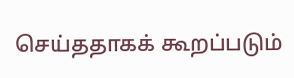செய்ததாகக் கூறப்படும்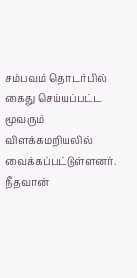சம்பவம் தொடர்பில் கைது செய்யப்பட்ட மூவரும் விளக்கமறியலில் வைக்கப்பட்டுள்ளனர். நீதவான்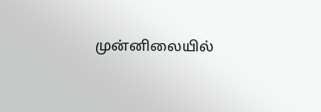முன்னிலையில்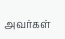அவர்கள்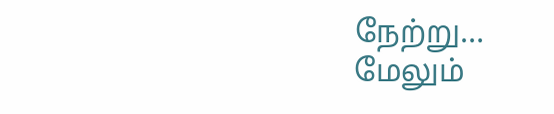நேற்று…
மேலும்